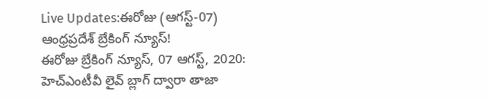Live Updates:ఈరోజు (ఆగస్ట్-07) ఆంధ్రప్రదేశ్ బ్రేకింగ్ న్యూస్!
ఈరోజు బ్రేకింగ్ న్యూస్, 07 ఆగస్ట్, 2020: హెచ్ఎంటీవీ లైవ్ బ్లాగ్ ద్వారా తాజా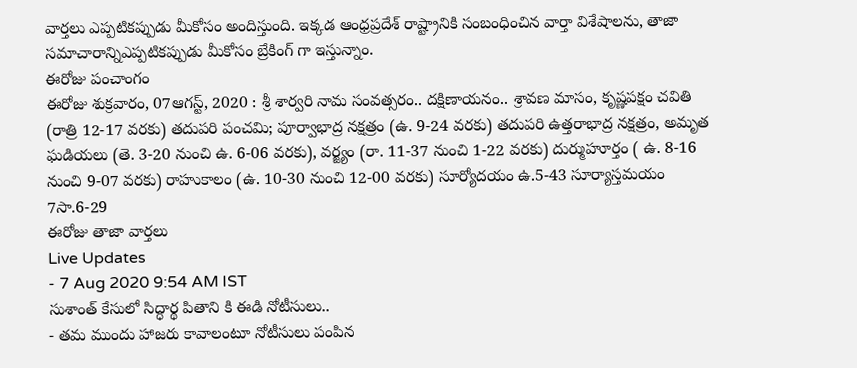వార్తలు ఎప్పటికప్పుడు మీకోసం అందిస్తుంది. ఇక్కడ ఆంధ్రప్రదేశ్ రాష్ట్రానికి సంబంధించిన వార్తా విశేషాలను, తాజా సమాచారాన్నిఎప్పటికప్పుడు మీకోసం బ్రేకింగ్ గా ఇస్తున్నాం.
ఈరోజు పంచాంగం
ఈరోజు శుక్రవారం, 07ఆగస్ట్, 2020 : శ్రీ శార్వరి నామ సంవత్సరం.. దక్షిణాయనం.. శ్రావణ మాసం, కృష్ణపక్షం చవితి (రాత్రి 12-17 వరకు) తదుపరి పంచమి; పూర్వాభాద్ర నక్షత్రం (ఉ. 9-24 వరకు) తదుపరి ఉత్తరాభాద్ర నక్షత్రం, అమృత ఘడియలు (తె. 3-20 నుంచి ఉ. 6-06 వరకు), వర్జ్యం (రా. 11-37 నుంచి 1-22 వరకు) దుర్ముహూర్తం ( ఉ. 8-16 నుంచి 9-07 వరకు) రాహుకాలం (ఉ. 10-30 నుంచి 12-00 వరకు) సూర్యోదయం ఉ.5-43 సూర్యాస్తమయం 7సా.6-29
ఈరోజు తాజా వార్తలు
Live Updates
- 7 Aug 2020 9:54 AM IST
సుశాంత్ కేసులో సిద్ధార్థ పితాని కి ఈడి నోటీసులు..
- తమ ముందు హాజరు కావాలంటూ నోటీసులు పంపిన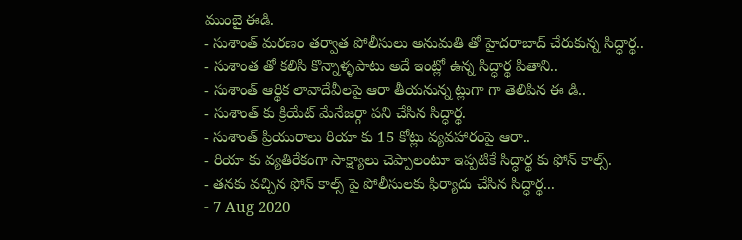ముంబై ఈడి.
- సుశాంత్ మరణం తర్వాత పోలీసులు అనుమతి తో హైదరాబాద్ చేరుకున్న సిద్ధార్థ..
- సుశాంత తో కలిసి కొన్నాళ్ళపాటు అదే ఇంట్లో ఉన్న సిద్ధార్థ పితాని..
- సుశాంత్ ఆర్థిక లావాదేవీలపై ఆరా తీయనున్న ట్లుగా గా తెలిపిన ఈ డి..
- సుశాంత్ కు క్రియేట్ మేనేజర్గా పని చేసిన సిద్ధార్థ.
- సుశాంత్ ప్రియురాలు రియా కు 15 కోట్లు వ్యవహారంపై ఆరా..
- రియా కు వ్యతిరేకంగా సాక్ష్యాలు చెప్పాలంటూ ఇప్పటికే సిద్ధార్థ కు ఫోన్ కాల్స్.
- తనకు వచ్చిన ఫోన్ కాల్స్ పై పోలీసులకు ఫిర్యాదు చేసిన సిద్ధార్థ...
- 7 Aug 2020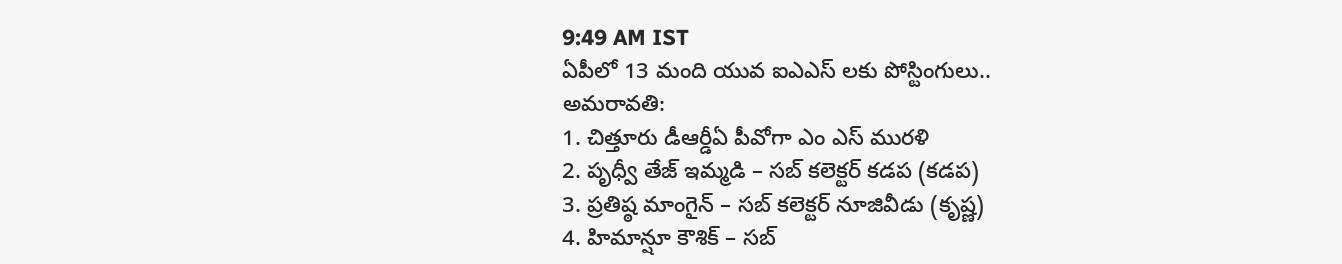9:49 AM IST
ఏపీలో 13 మంది యువ ఐఎఎస్ లకు పోస్టింగులు..
అమరావతి:
1. చిత్తూరు డీఆర్డీఏ పీవోగా ఎం ఎస్ మురళి
2. పృధ్వీ తేజ్ ఇమ్మడి – సబ్ కలెక్టర్ కడప (కడప)
3. ప్రతిష్ఠ మాంగైన్ – సబ్ కలెక్టర్ నూజివీడు (కృష్ణ)
4. హిమాన్షూ కౌశిక్ – సబ్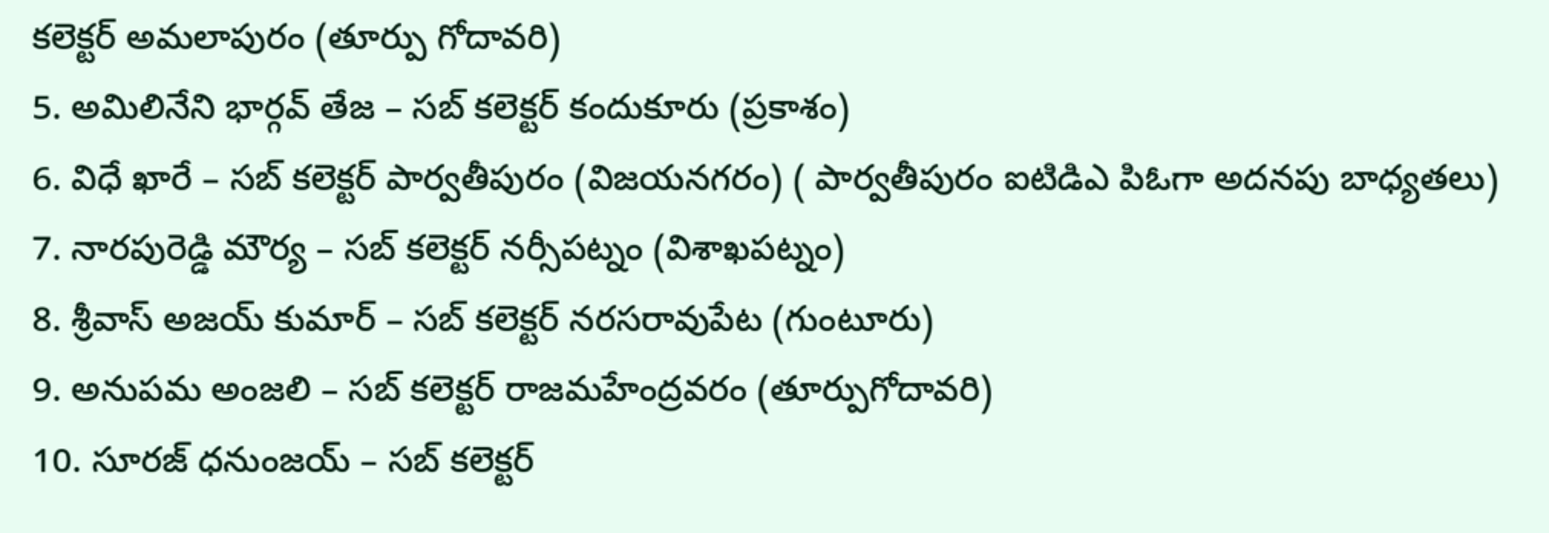కలెక్టర్ అమలాపురం (తూర్పు గోదావరి)
5. అమిలినేని భార్గవ్ తేజ – సబ్ కలెక్టర్ కందుకూరు (ప్రకాశం)
6. విధే ఖారే – సబ్ కలెక్టర్ పార్వతీపురం (విజయనగరం) ( పార్వతీపురం ఐటిడిఎ పిఓగా అదనపు బాధ్యతలు)
7. నారపురెడ్డి మౌర్య – సబ్ కలెక్టర్ నర్సీపట్నం (విశాఖపట్నం)
8. శ్రీవాస్ అజయ్ కుమార్ – సబ్ కలెక్టర్ నరసరావుపేట (గుంటూరు)
9. అనుపమ అంజలి – సబ్ కలెక్టర్ రాజమహేంద్రవరం (తూర్పుగోదావరి)
10. సూరజ్ ధనుంజయ్ – సబ్ కలెక్టర్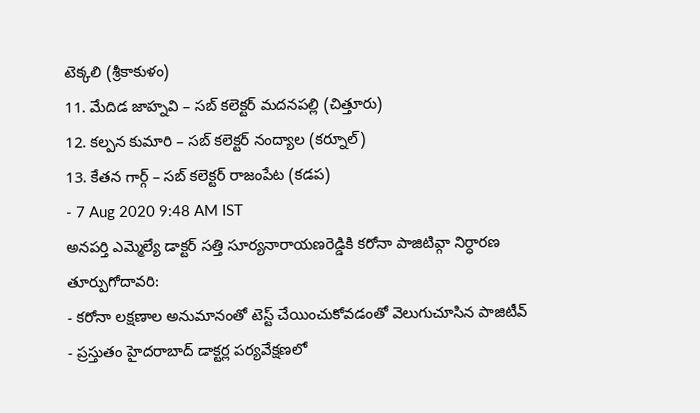టెక్కలి (శ్రీకాకుళం)
11. మేదిడ జాహ్నవి – సబ్ కలెక్టర్ మదనపల్లి (చిత్తూరు)
12. కల్పన కుమారి – సబ్ కలెక్టర్ నంద్యాల (కర్నూల్)
13. కేతన గార్గ్ – సబ్ కలెక్టర్ రాజంపేట (కడప)
- 7 Aug 2020 9:48 AM IST
అనపర్తి ఎమ్మెల్యే డాక్టర్ సత్తి సూర్యనారాయణరెడ్డికి కరోనా పాజిటివ్గా నిర్ధారణ
తూర్పుగోదావరి:
- కరోనా లక్షణాల అనుమానంతో టెస్ట్ చేయించుకోవడంతో వెలుగుచూసిన పాజిటీవ్
- ప్రస్తుతం హైదరాబాద్ డాక్టర్ల పర్యవేక్షణలో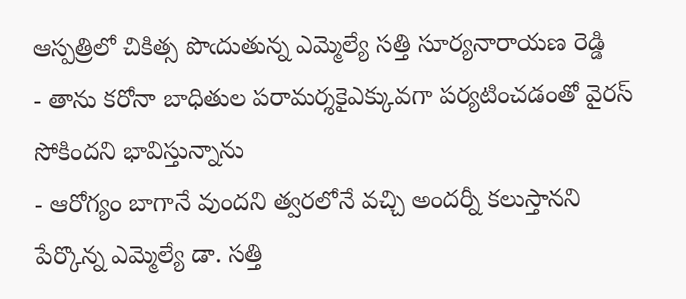ఆస్పత్రిలో చికిత్స పొఁదుతున్న ఎమ్మెల్యే సత్తి సూర్యనారాయణ రెడ్డి
- తాను కరోనా బాధితుల పరామర్శకైఎక్కువగా పర్యటించడంతో వైరస్ సోకిందని భావిస్తున్నాను
- ఆరోగ్యం బాగానే వుందని త్వరలోనే వచ్చి అందర్నీ కలుస్తానని పేర్కొన్న ఎమ్మెల్యే డా. సత్తి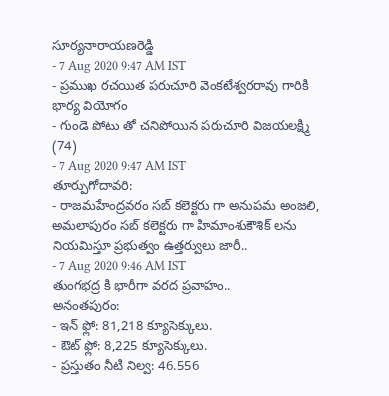సూర్యనారాయణరెడ్డి
- 7 Aug 2020 9:47 AM IST
- ప్రముఖ రచయిత పరుచూరి వెంకటేశ్వరరావు గారికి భార్య వియోగం
- గుండె పోటు తో చనిపోయిన పరుచూరి విజయలక్ష్మి (74)
- 7 Aug 2020 9:47 AM IST
తూర్పుగోదావరి:
- రాజమహేంద్రవరం సబ్ కలెక్టరు గా అనుపమ అంజలి, అమలాపురం సబ్ కలెక్టరు గా హిమాంశుకౌశిక్ లను నియమిస్తూ ప్రభుత్వం ఉత్తర్వులు జారీ..
- 7 Aug 2020 9:46 AM IST
తుంగభద్ర కి భారీగా వరద ప్రవాహం..
అనంతపురం:
- ఇన్ ఫ్లో: 81,218 క్యూసెక్కులు.
- ఔట్ ఫ్లో: 8,225 క్యూసెక్కులు.
- ప్రస్తుతం నీటి నిల్వ: 46.556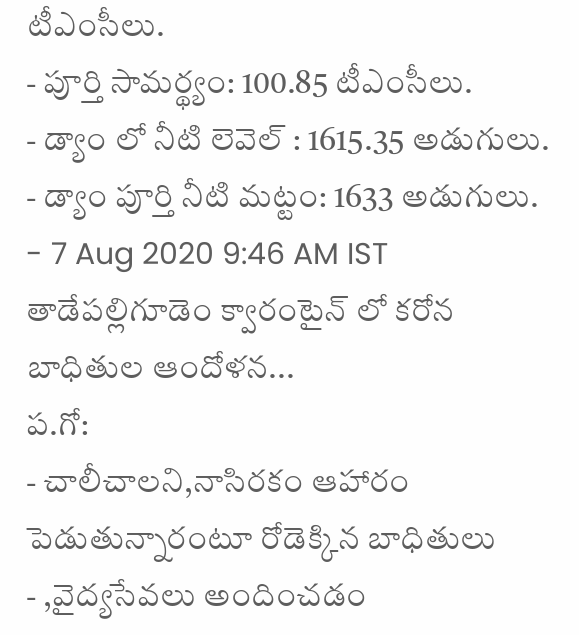టీఎంసీలు.
- పూర్తి సామర్థ్యం: 100.85 టీఎంసీలు.
- డ్యాం లో నీటి లెవెల్ : 1615.35 అడుగులు.
- డ్యాం పూర్తి నీటి మట్టం: 1633 అడుగులు.
- 7 Aug 2020 9:46 AM IST
తాడేపల్లిగూడెం క్వారంటైన్ లో కరోన బాధితుల ఆందోళన...
ప.గో:
- చాలీచాలని,నాసిరకం ఆహారం పెడుతున్నారంటూ రోడెక్కిన బాధితులు
- ,వైద్యసేవలు అందించడం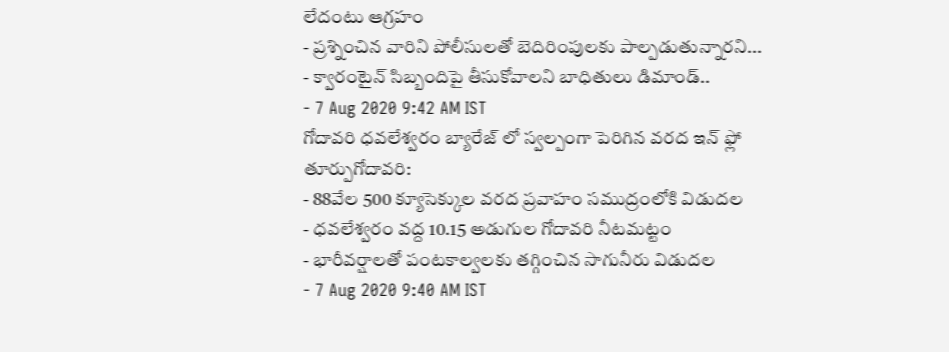లేదంటు ఆగ్రహం
- ప్రశ్నించిన వారిని పోలీసులతో బెదిరింపులకు పాల్పడుతున్నారని...
- క్వారంటైన్ సిబ్బందిపై తీసుకోవాలని బాధితులు డిమాండ్..
- 7 Aug 2020 9:42 AM IST
గోదావరి ధవలేశ్వరం బ్యారేజ్ లో స్వల్పంగా పెరిగిన వరద ఇన్ ఫ్లో
తూర్పుగోదావరి:
- 88వేల 500 క్యూసెక్కుల వరద ప్రవాహం సముద్రంలోకి విడుదల
- ధవలేశ్వరం వద్ద 10.15 అడుగుల గోదావరి నీటమట్టం
- భారీవర్షాలతో పంటకాల్వలకు తగ్గించిన సాగునీరు విడుదల
- 7 Aug 2020 9:40 AM IST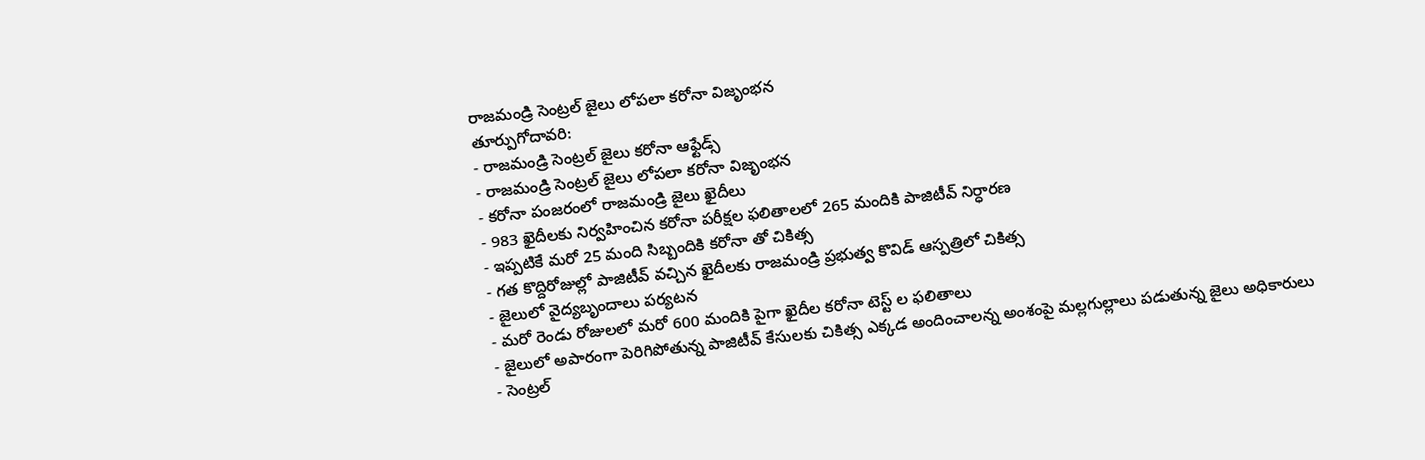రాజమండ్రి సెంట్రల్ జైలు లోపలా కరోనా విజృంభన
తూర్పుగోదావరి:
- రాజమండ్రి సెంట్రల్ జైలు కరోనా ఆఫ్టేడ్స్
- రాజమండ్రి సెంట్రల్ జైలు లోపలా కరోనా విజృంభన
- కరోనా పంజరంలో రాజమండ్రి జైలు ఖైదీలు
- 983 ఖైదీలకు నిర్వహించిన కరోనా పరీక్షల ఫలితాలలో 265 మందికి పాజిటీవ్ నిర్ధారణ
- ఇప్పటికే మరో 25 మంది సిబ్బందికి కరోనా తో చికిత్స
- గత కొద్దిరోజుల్లో పాజిటీవ్ వచ్చిన ఖైదీలకు రాజమండ్రి ప్రభుత్వ కొవిడ్ ఆస్పత్రిలో చికిత్స
- జైలులో వైద్యబృందాలు పర్యటన
- మరో రెండు రోజులలో మరో 600 మందికి పైగా ఖైదీల కరోనా టెస్ట్ ల ఫలితాలు
- జైలులో అపారంగా పెరిగిపోతున్న పాజిటీవ్ కేసులకు చికిత్స ఎక్కడ అందించాలన్న అంశంపై మల్లగుల్లాలు పడుతున్న జైలు అధికారులు
- సెంట్రల్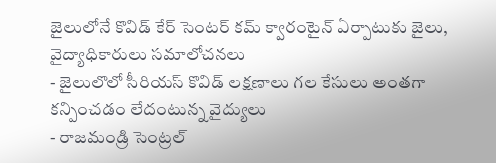జైలులోనే కొవిడ్ కేర్ సెంటర్ కమ్ క్వారంటైన్ ఏర్పాటుకు జైలు, వైద్యాధికారులు సమాలోచనలు
- జైలులొలో సీరియస్ కొవిడ్ లక్షణాలు గల కేసులు అంతగా కన్పించడం లేదంటున్న వైద్యులు
- రాజమండ్రి సెంట్రల్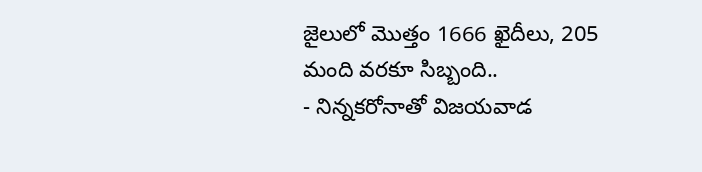జైలులో మొత్తం 1666 ఖైదీలు, 205 మంది వరకూ సిబ్బంది..
- నిన్నకరోనాతో విజయవాడ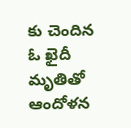కు చెందిన ఓ ఖైదీ మృతితో ఆందోళన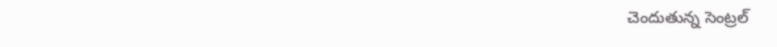చెందుతున్న సెంట్రల్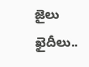జైలు ఖైదీలు..